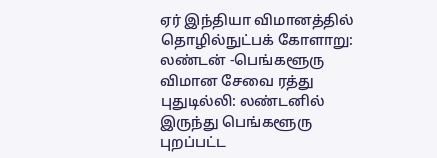ஏர் இந்தியா விமானத்தில் தொழில்நுட்பக் கோளாறு: லண்டன் -பெங்களூரு விமான சேவை ரத்து
புதுடில்லி: லண்டனில் இருந்து பெங்களூரு புறப்பட்ட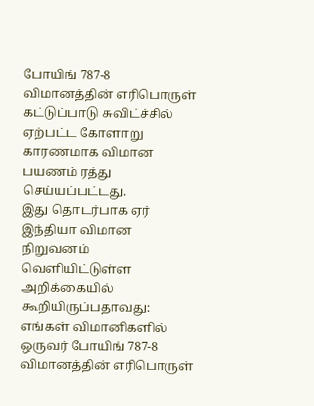போயிங் 787-8 விமானத்தின் எரிபொருள் கட்டுப்பாடு சுவிட்ச்சில் ஏற்பட்ட கோளாறு காரணமாக விமான பயணம் ரத்து செய்யப்பட்டது.
இது தொடர்பாக ஏர் இந்தியா விமான நிறுவனம் வெளியிட்டுள்ள அறிக்கையில் கூறியிருப்பதாவது: எங்கள் விமானிகளில் ஒருவர் போயிங் 787-8 விமானத்தின் எரிபொருள்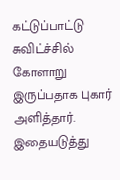கட்டுப்பாட்டு சுவிட்ச்சில் கோளாறு இருப்பதாக புகார் அளித்தார். இதையடுத்து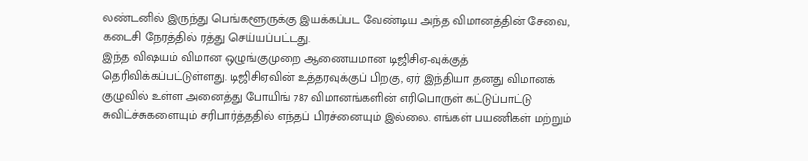லண்டனில் இருந்து பெங்களூருக்கு இயக்கப்பட வேண்டிய அந்த விமானத்தின் சேவை, கடைசி நேரத்தில் ரத்து செய்யப்பட்டது.
இந்த விஷயம் விமான ஒழுங்குமுறை ஆணையமான டிஜிசிஏ-வுக்குத் தெரிவிக்கப்பட்டுள்ளது. டிஜிசிஏவின் உத்தரவுக்குப் பிறகு, ஏர் இந்தியா தனது விமானக் குழுவில் உள்ள அனைத்து போயிங் 787 விமானங்களின் எரிபொருள் கட்டுப்பாட்டு சுவிட்ச்சுகளையும் சரிபார்த்ததில் எந்தப் பிரச்னையும் இல்லை. எங்கள் பயணிகள் மற்றும்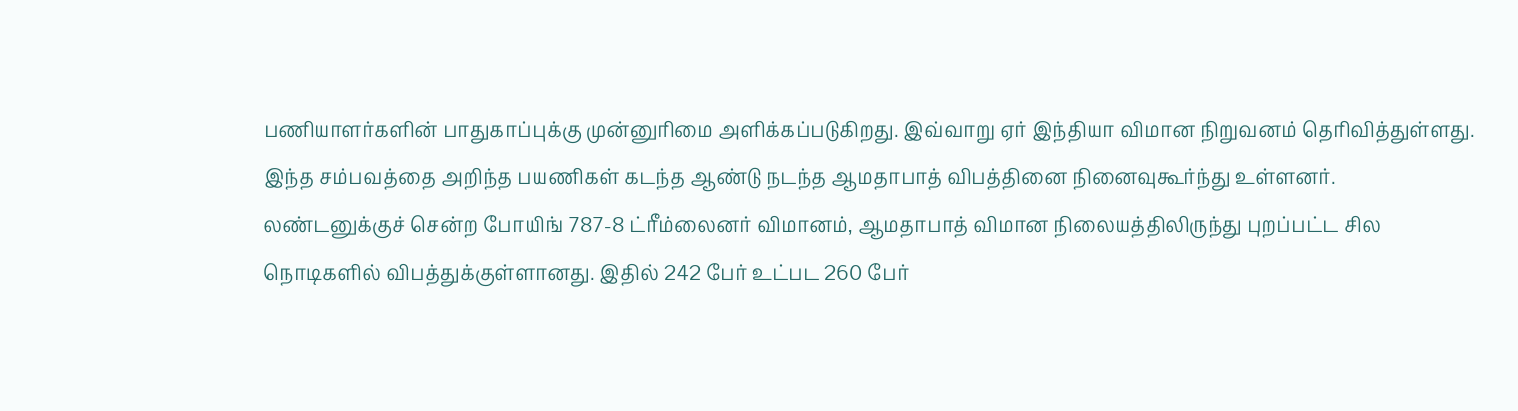பணியாளர்களின் பாதுகாப்புக்கு முன்னுரிமை அளிக்கப்படுகிறது. இவ்வாறு ஏர் இந்தியா விமான நிறுவனம் தெரிவித்துள்ளது.
இந்த சம்பவத்தை அறிந்த பயணிகள் கடந்த ஆண்டு நடந்த ஆமதாபாத் விபத்தினை நினைவுகூர்ந்து உள்ளனர். லண்டனுக்குச் சென்ற போயிங் 787-8 ட்ரீம்லைனர் விமானம், ஆமதாபாத் விமான நிலையத்திலிருந்து புறப்பட்ட சில நொடிகளில் விபத்துக்குள்ளானது. இதில் 242 பேர் உட்பட 260 பேர்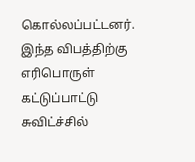கொல்லப்பட்டனர். இந்த விபத்திற்கு எரிபொருள் கட்டுப்பாட்டு சுவிட்ச்சில்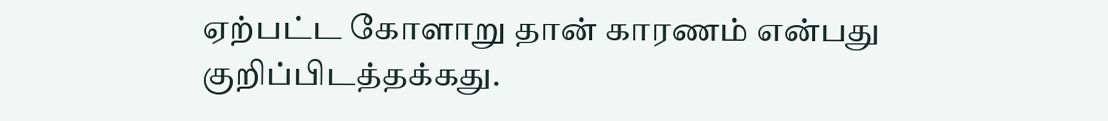ஏற்பட்ட கோளாறு தான் காரணம் என்பது குறிப்பிடத்தக்கது.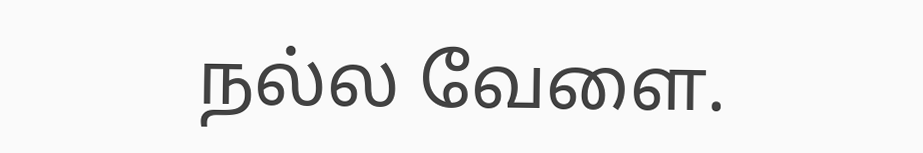நல்ல வேளை.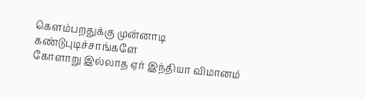கெளம்பறதுக்கு முன்னாடி கண்டுபுடிச்சாங்களே
கோளாறு இல்லாத ஏர் இந்தியா விமானம்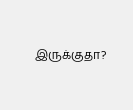இருக்குதா?